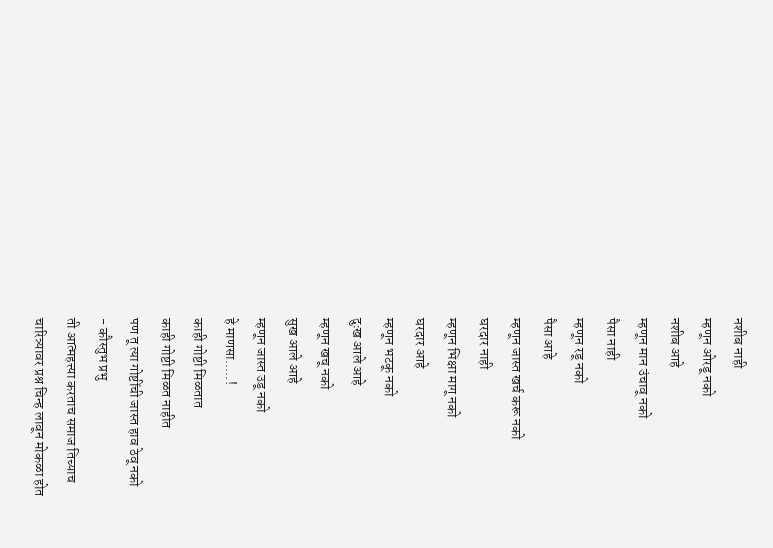नशीब नाही
म्हणून ओरडू नको
नशीब आहे
म्हणून मान उंचावू नको
पैसा नाही
म्हणून रडू नको
पैसा आहे
म्हणून जास्त खर्च करू नको
घरदार नाही
म्हणून भिक्षा मागू नको
घरदार आहे
म्हणून भटकू नको
दुःख आले आहे
म्हणून खचू नको
सुख आले आहे
म्हणून जास्त उडू नको
हे माणसा.....!
काही गोष्टी मिळतात
काही गोष्टी मिळत नाहीत
पण तू त्या गोष्टींची जास्त हाव ठेवू नको
- कौस्तुभ प्रभु
ती आत्महत्त्या करताच समाज तिच्याच
चारित्र्यावर प्रश्न चिन्ह लावून मोकळा होत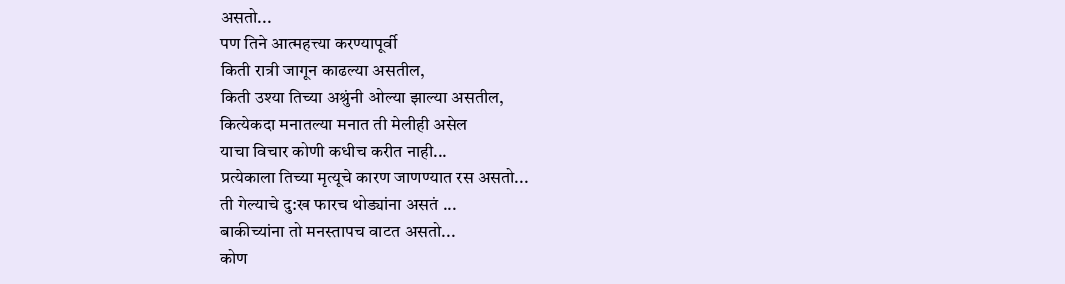असतो...
पण तिने आत्महत्त्या करण्यापूर्वी
किती रात्री जागून काढल्या असतील,
किती उश्या तिच्या अश्रुंनी ओल्या झाल्या असतील,
कित्येकदा मनातल्या मनात ती मेलीही असेल
याचा विचार कोणी कधीच करीत नाही...
प्रत्येकाला तिच्या मृत्यूचे कारण जाणण्यात रस असतो...
ती गेल्याचे दु:ख फारच थोड्यांना असतं ...
बाकीच्यांना तो मनस्तापच वाटत असतो...
कोण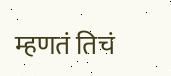म्हणतं तिचं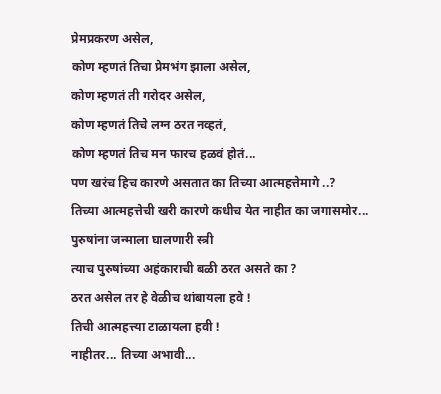प्रेमप्रकरण असेल,
कोण म्हणतं तिचा प्रेमभंग झाला असेल,
कोण म्हणतं ती गरोदर असेल,
कोण म्हणतं तिचे लग्न ठरत नव्हतं,
कोण म्हणतं तिच मन फारच हळवं होतं...
पण खरंच हिच कारणे असतात का तिच्या आत्महत्तेमागे ..?
तिच्या आत्महत्तेची खरी कारणे कधीच येत नाहीत का जगासमोर...
पुरुषांना जन्माला घालणारी स्त्री
त्याच पुरुषांच्या अहंकाराची बळी ठरत असते का ?
ठरत असेल तर हे वेळीच थांबायला हवे !
तिची आत्महत्त्या टाळायला हवी !
नाहीतर... तिच्या अभावी...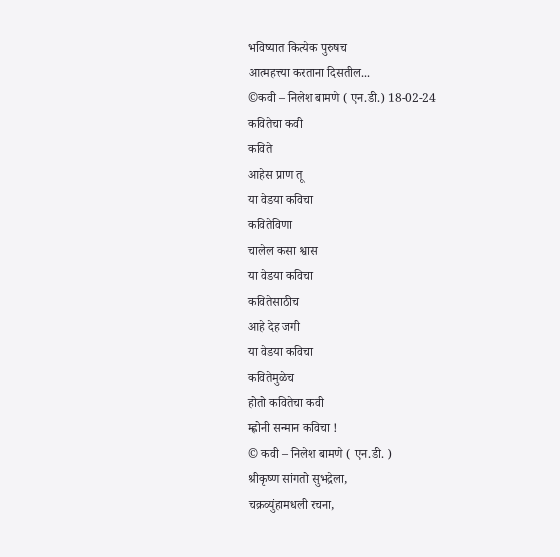भविष्यात कित्येक पुरुषच
आत्महत्त्या करताना दिसतील...
©कवी – निलेश बामणे ( एन.डी.) 18-02-24
कवितेचा कवी
कविते
आहेस प्राण तू
या वेडया कविचा
कवितेविणा
चालेल कसा श्वास
या वेडया कविचा
कवितेसाठीच
आहे देह जगी
या वेडया कविचा
कवितेमुळेच
होतो कवितेचा कवी
म्ह्णोनी सन्मान कविचा !
© कवी – निलेश बामणे ( एन.डी. )
श्रीकृष्ण सांगतो सुभद्रेला,
चक्रव्युंहामधली रचना,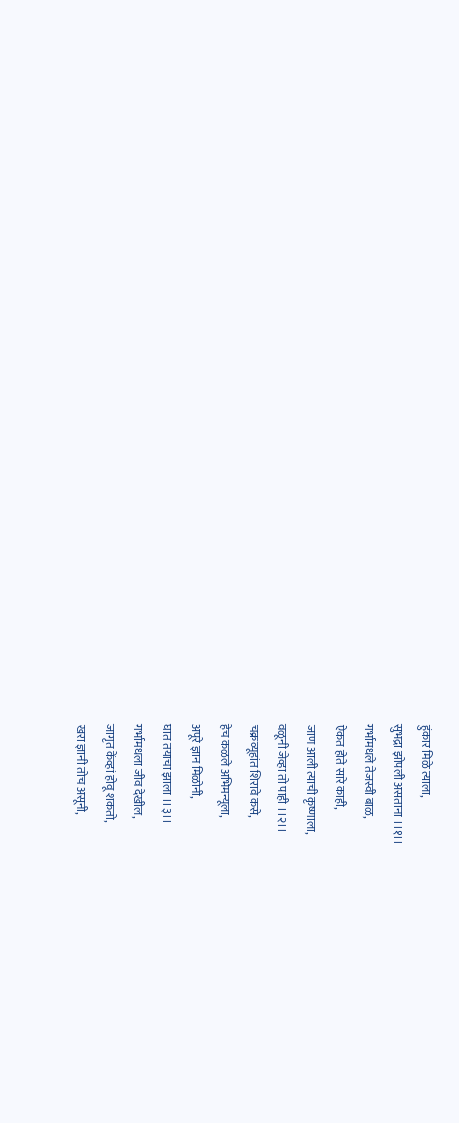हुंकार मिळे त्याला,
सुभद्रा झोपली असताना ।।१।।
गर्भामधले तेजस्वी बाळ,
ऐकत होते सारे काही,
जाण आली त्याची कृष्णाला,
वळूनी जेव्हा तो पाही ।।२।।
चक्रव्यूहांत शिरावे कसे,
हेच कळले अभिमन्यूला,
अपूरे ज्ञान मिळोनी,
घात तयाचा झाला ।।३।।
गर्भामधला जीव देखील,
जागृत केंव्हां होवू शकतो,
खरा ज्ञानी तोच असूनी,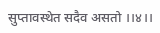सुप्तावस्थेत सदैव असतो ।।४।।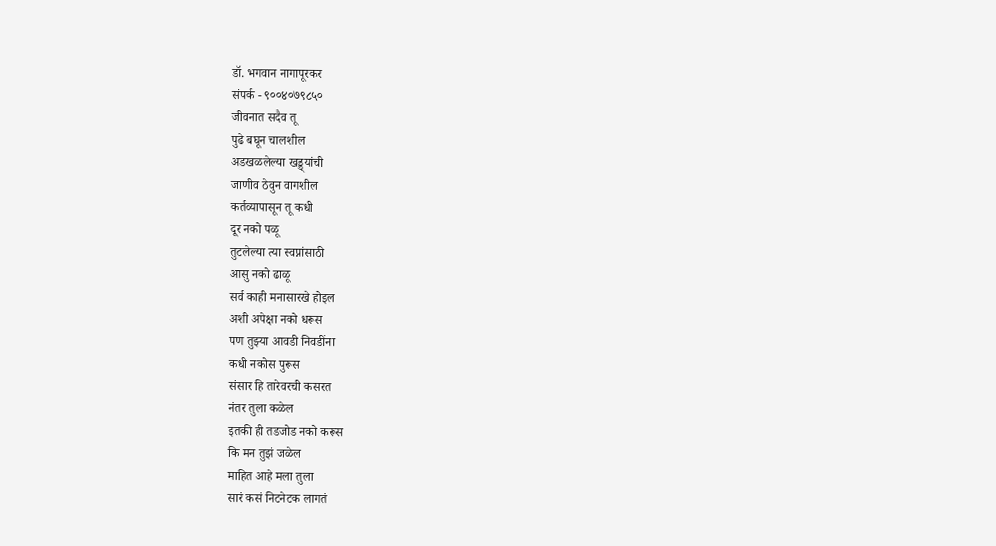डॉ. भगवान नागापूरकर
संपर्क - ९००४०७९८५०
जीवनात सदैव तू
पुढे बघून चालशील
अडखळलेल्या खड्ड्यांची
जाणीव ठेवुन वागशील
कर्तव्यापासून तू कधी
दूर नको पळू
तुटलेल्या त्या स्वप्नांसाठी
आसु नको ढाळू
सर्व काही मनासारखे होइल
अशी अपेक्षा नको धरूस
पण तुझ्या आवडी निवडींना
कधी नकोस पुरूस
संसार हि तारेवरची कसरत
नंतर तुला कळेल
इतकी ही तडजोड नको करूस
कि मन तुझं जळेल
माहित आहे मला तुला
सारं कसं निटनेटक लागतं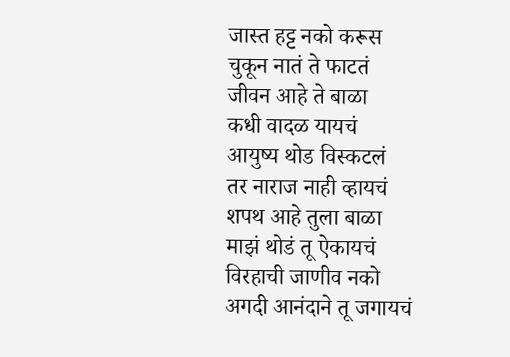जास्त हट्ट नको करूस
चुकून नातं ते फाटतं
जीवन आहे ते बाळा
कधी वादळ यायचं
आयुष्य थोड विस्कटलं
तर नाराज नाही व्हायचं
शपथ आहे तुला बाळा
माझं थोडं तू ऐकायचं
विरहाची जाणीव नको
अगदी आनंदाने तू जगायचं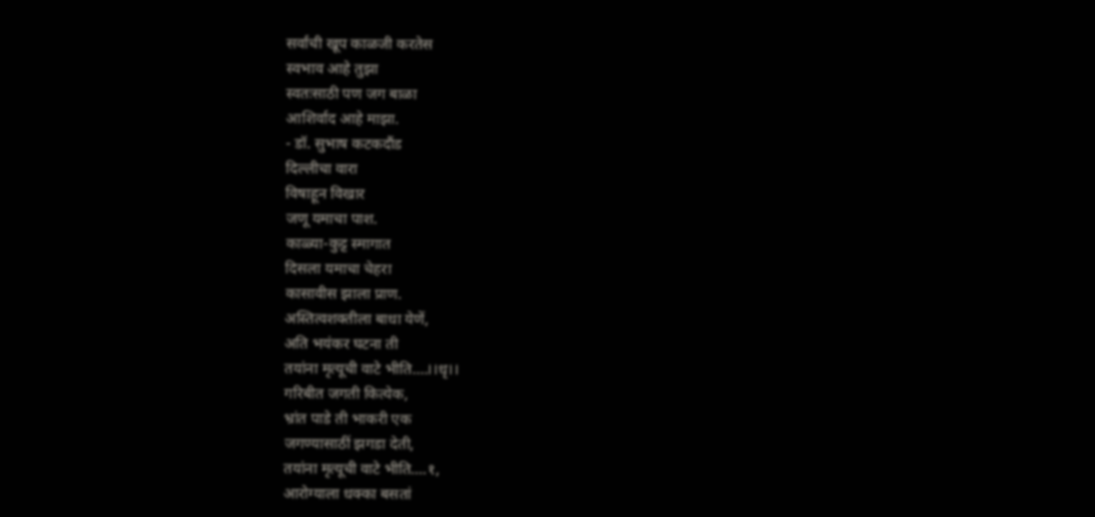सर्वांची खूप काळजी करतेस
स्वभाव आहे तुझा
स्वतःसाठी पण जग बाळा
आशिर्वाद आहे माझा.
- डॉ. सुभाष कटकदौंड
दिल्लीचा वारा
विषाहून विखार
जणू यमाचा पाश.
काळ्या-कुट्ट स्मागात
दिसला यमाचा चेहरा
कासावीस झाला प्राण.
अस्तित्वशक्तीला बाधा येणें,
अति भयंकर घटना ती
तयांना मृत्यूची वाटे भीति....।।धृ।।
गरिबीत जगती कित्येक,
भ्रांत पाडे ती भाकरी एक
जगण्यासाठीं झगडा देती,
तयांना मृत्यूची वाटे भीति....१,
आरोग्याला धक्का बसतां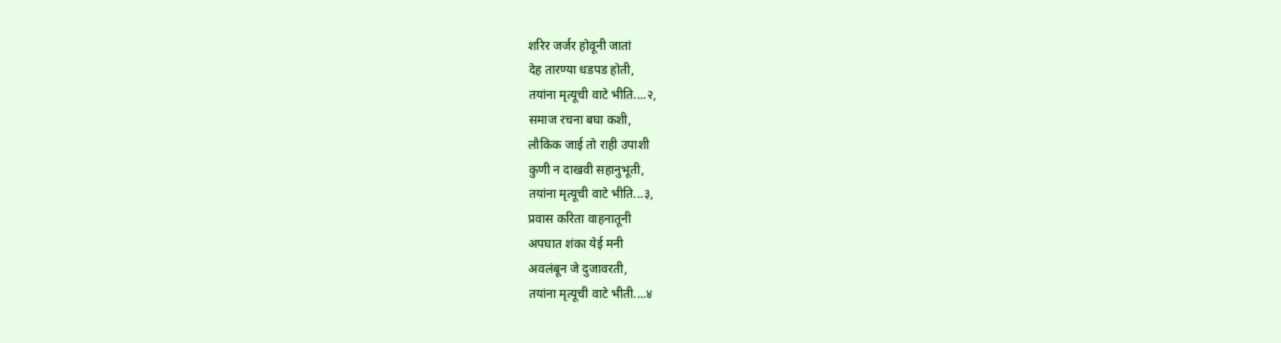शरिर जर्जर होवूनी जातां
देह तारण्या धडपड होती,
तयांना मृत्यूची वाटे भीति....२,
समाज रचना बघा कशी,
लौकिक जाई तो राही उपाशी
कुणी न दाखवी सहानुभूती,
तयांना मृत्यूची वाटे भीति...३,
प्रवास करिता वाहनातूनी
अपघात शंका येई मनी
अवलंबून जे दुजावरती,
तयांना मृत्यूची वाटे भीती....४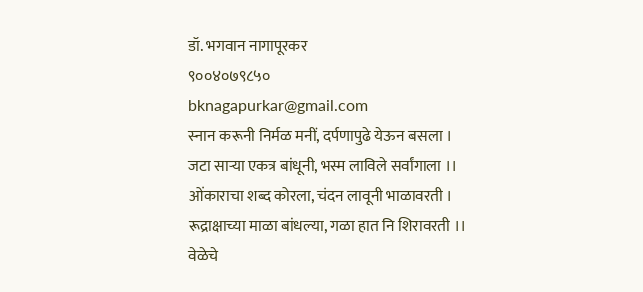डॉ. भगवान नागापूरकर
९००४०७९८५०
bknagapurkar@gmail.com
स्नान करूनी निर्मळ मनीं, दर्पणापुढे येऊन बसला ।
जटा साऱ्या एकत्र बांधूनी, भस्म लाविले सर्वांगाला ।।
ओंकाराचा शब्द कोरला, चंदन लावूनी भाळावरती ।
रूद्राक्षाच्या माळा बांधल्या, गळा हात नि शिरावरती ।।
वेळेचे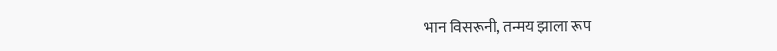भान विसरूनी, तन्मय झाला रूप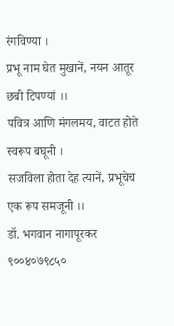रंगविण्या ।
प्रभू नाम घेत मुखानें, नयन आतूर छबी टिपण्यां ।।
पवित्र आणि मंगलमय, वाटत होते स्वरूप बघूनी ।
सजविला होता देह त्यानें, प्रभूचेच एक रूप समजूनी ।।
डॉ. भगवान नागापूरकर
९००४०७९८५०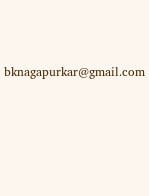bknagapurkar@gmail.com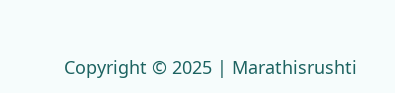Copyright © 2025 | Marathisrushti